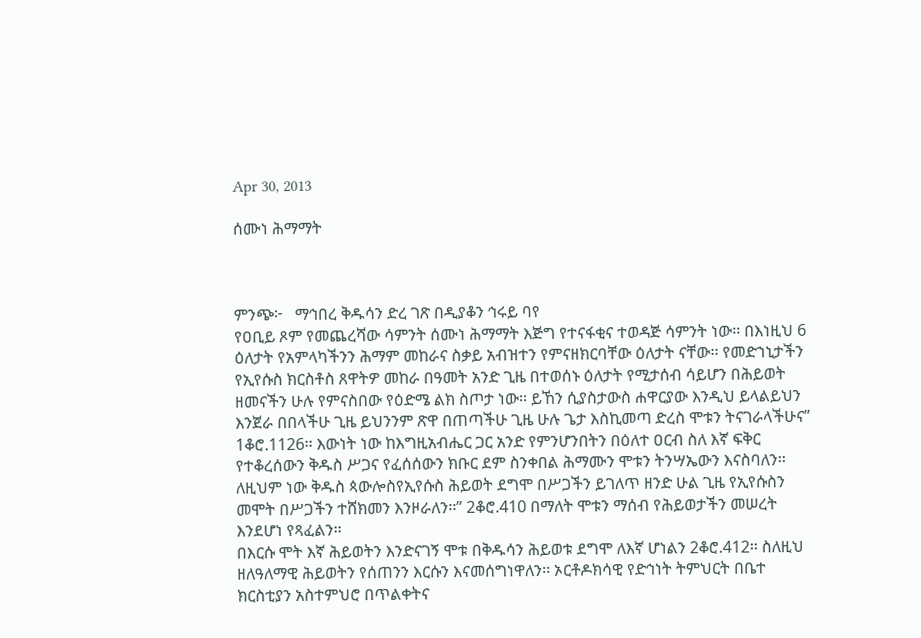Apr 30, 2013

ሰሙነ ሕማማት



ምንጭ፦   ማኅበረ ቅዱሳን ድረ ገጽ በዲያቆን ኅሩይ ባየ
የዐቢይ ጾም የመጨረሻው ሳምንት ሰሙነ ሕማማት እጅግ የተናፋቂና ተወዳጅ ሳምንት ነው፡፡ በእነዚህ 6 ዕለታት የአምላካችንን ሕማም መከራና ስቃይ አብዝተን የምናዘክርባቸው ዕለታት ናቸው፡፡ የመድኀኒታችን የኢየሱስ ክርስቶስ ጸዋትዎ መከራ በዓመት አንድ ጊዜ በተወሰኑ ዕለታት የሚታሰብ ሳይሆን በሕይወት ዘመናችን ሁሉ የምናስበው የዕድሜ ልክ ስጦታ ነው፡፡ ይኸን ሲያስታውስ ሐዋርያው እንዲህ ይላልይህን እንጀራ በበላችሁ ጊዜ ይህንንም ጽዋ በጠጣችሁ ጊዜ ሁሉ ጌታ እስኪመጣ ድረስ ሞቱን ትናገራላችሁና” 1ቆሮ.1126፡፡ እውነት ነው ከእግዚአብሔር ጋር አንድ የምንሆንበትን በዕለተ ዐርብ ስለ እኛ ፍቅር የተቆረሰውን ቅዱስ ሥጋና የፈሰሰውን ክቡር ደም ስንቀበል ሕማሙን ሞቱን ትንሣኤውን እናስባለን፡፡ ለዚህም ነው ቅዱስ ጳውሎስየኢየሱስ ሕይወት ደግሞ በሥጋችን ይገለጥ ዘንድ ሁል ጊዜ የኢየሱስን መሞት በሥጋችን ተሸክመን እንዞራለን፡፡” 2ቆሮ.410 በማለት ሞቱን ማሰብ የሕይወታችን መሠረት እንደሆነ የጻፈልን፡፡
በእርሱ ሞት እኛ ሕይወትን እንድናገኝ ሞቱ በቅዱሳን ሕይወቱ ደግሞ ለእኛ ሆነልን 2ቆሮ.412፡፡ ስለዚህ ዘለዓለማዊ ሕይወትን የሰጠንን እርሱን እናመሰግነዋለን፡፡ ኦርቶዶክሳዊ የድኅነት ትምህርት በቤተ ክርስቲያን አስተምህሮ በጥልቀትና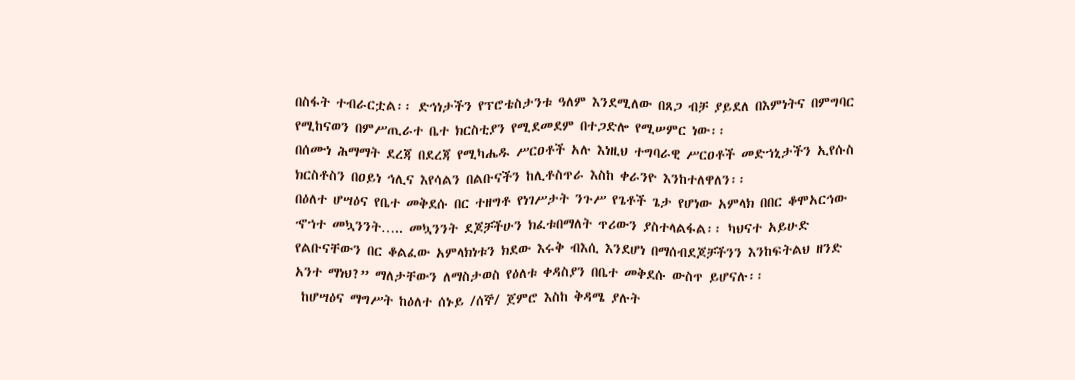በስፋት ተብራርቷል፡፡ ድኅነታችን የፕሮቴስታንቱ ዓለም እንደሚለው በጸጋ ብቻ ያይደለ በእምነትና በምግባር የሚከናወን በምሥጢራተ ቤተ ክርስቲያን የሚደመደም በተጋድሎ የሚሠምር ነው፡፡
በሰሙነ ሕማማት ደረጃ በደረጃ የሚካሔዱ ሥርዐቶች አሉ እነዚህ ተግባራዊ ሥርዐቶች መድኀኒታችን ኢየሱስ ክርስቶስን በዐይነ ኅሊና እየሳልን በልቡናችን ከሊቶስጥራ እስከ ቀራንዮ እንከተለዋለን፡፡
በዕለተ ሆሣዕና የቤተ መቅደሱ በር ተዘግቶ የነገሥታት ንጉሥ የጌቶች ጌታ የሆነው አምላክ በበር ቆሞአርኅው ኆኀተ መኳንንት….. መኳንንት ደጆቻችሁን ክፈቱበማለት ጥሪውን ያስተላልፋል፡፡ ካህናተ አይሁድ የልቡናቸውን በር ቆልፈው አምላክነቱን ክደው እሩቅ ብእሲ እንደሆነ በማሰብደጆቻችንን እንከፍትልህ ዘንድ አንተ ማነህ?” ማለታቸውን ለማስታወስ የዕለቱ ቀዳስያን በቤተ መቅደሱ ውስጥ ይሆናሉ፡፡
 ከሆሣዕና ማግሥት ከዕለተ ሰኑይ /ሰኞ/ ጀምሮ እስከ ቅዳሜ ያሉት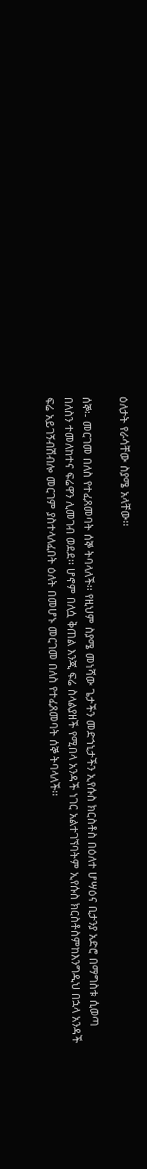ዕለታት የራሳቸው ስያሜ አላቸው፡፡

ሰኞ፡- መርገመ በለስ የተፈጸመባት ሰኞ ትባላለች፡፡ የዚህም ስያሜ መነሻው ጌታችን መድኀኒታችን ኢየሱስ ክርስቶስ በዕለተ ሆሣዕና ቢታንያ አድሮ በማግስቱ ሲወጣ በለስን ተመለከተና ፍሬዋን ሊመገብ ወደደ፡፡ ሆኖም በለሷ ቅጠል እንጂ ፍሬ ስላልያዘች የሚበላ አንዳች ነገር አልተገኘባትም ኢየሱስ ክርስቶስምከእንግዲህ በኋላ አንዳች ፍሬ አይገኝብሽብሎ መርገም ያስተላለፈበት ዕለት በመሆኑ መርገመ በለስ የተፈጸመባት ሰኞ ትባላለች፡፡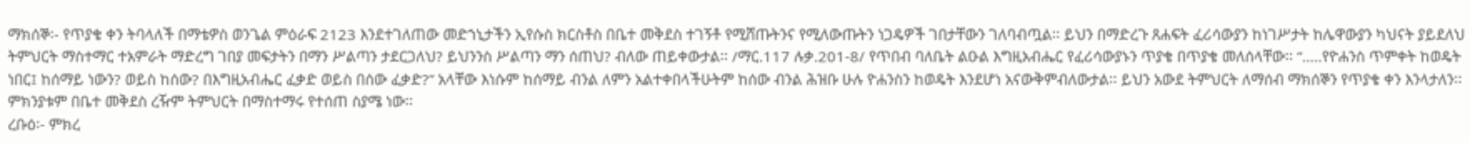ማክሰኞ፡- የጥያቄ ቀን ትባላለች በማቴዎስ ወንጌል ምዕራፍ 2123 እንደተገለጠው መድኀኒታችን ኢየሱስ ክርስቶስ በቤተ መቅደስ ተገኝቶ የሚሸጡትንና የሚለውጡትን ነጋዴዎች ገበታቸውን ገለባብጧል፡፡ ይህን በማድረጉ ጸሐፍት ፈሪሳውያን ከነገሥታት ከሌዋውያን ካህናት ያይደለህ ትምህርት ማስተማር ተአምራት ማድረግ ገበያ መፍታትን በማን ሥልጣን ታደርጋለህ? ይህንንስ ሥልጣን ማን ሰጠህ? ብለው ጠይቀውታል፡፡ /ማር.117 ሉቃ.201-8/ የጥበብ ባለቤት ልዑል እግዚአብሔር የፈሪሳውያኑን ጥያቄ በጥያቄ መለሰላቸው፡፡ “…..የዮሐንስ ጥምቀት ከወዴት ነበር፤ ከሰማይ ነውን? ወይስ ከሰው? በእግዚአብሔር ፈቃድ ወይስ በሰው ፈቃድ?” አላቸው እነሱም ከሰማይ ብንል ለምን አልተቀበላችሁትም ከሰው ብንል ሕዝቡ ሁሉ ዮሐንስን ከወዴት እንደሆነ አናውቅምብለውታል፡፡ ይህን አውደ ትምህርት ለማሰብ ማክሰኞን የጥያቄ ቀን እንላታለን፡፡ ምክንያቱም በቤተ መቅደስ ረዥም ትምህርት በማስተማሩ የተሰጠ ስያሜ ነው፡፡
ረቡዕ፡- ምክረ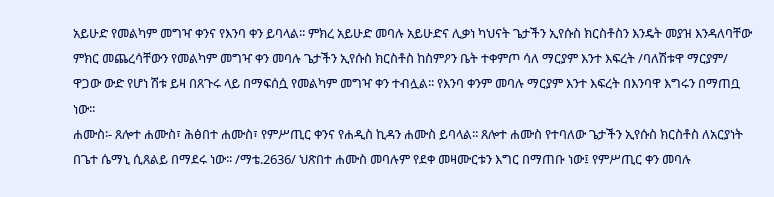አይሁድ የመልካም መግዣ ቀንና የእንባ ቀን ይባላል፡፡ ምክረ አይሁድ መባሉ አይሁድና ሊቃነ ካህናት ጌታችን ኢየሱስ ክርስቶስን እንዴት መያዝ እንዳለባቸው ምክር መጨረሳቸውን የመልካም መግዣ ቀን መባሉ ጌታችን ኢየሱስ ክርስቶስ ከስምዖን ቤት ተቀምጦ ሳለ ማርያም እንተ እፍረት /ባለሽቱዋ ማርያም/ ዋጋው ውድ የሆነ ሽቱ ይዛ በጸጉሩ ላይ በማፍሰሷ የመልካም መግዣ ቀን ተብሏል፡፡ የእንባ ቀንም መባሉ ማርያም እንተ እፍረት በእንባዋ እግሩን በማጠቧ ነው፡፡
ሐሙስ፡- ጸሎተ ሐሙስ፣ ሕፅበተ ሐሙስ፣ የምሥጢር ቀንና የሐዲስ ኪዳን ሐሙስ ይባላል፡፡ ጸሎተ ሐሙስ የተባለው ጌታችን ኢየሱስ ክርስቶስ ለአርያነት በጌተ ሴማኒ ሲጸልይ በማደሩ ነው፡፡ /ማቴ.2636/ ህጽበተ ሐሙስ መባሉም የደቀ መዛሙርቱን እግር በማጠቡ ነው፤ የምሥጢር ቀን መባሉ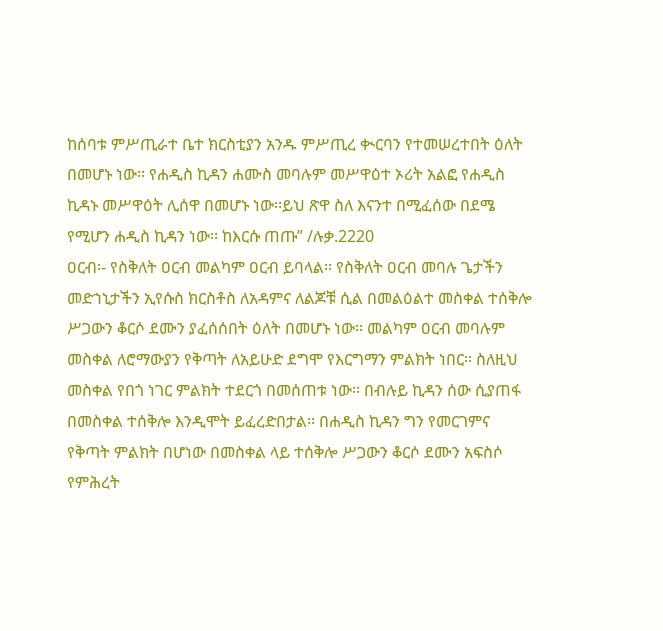ከሰባቱ ምሥጢራተ ቤተ ክርስቲያን አንዱ ምሥጢረ ቊርባን የተመሠረተበት ዕለት በመሆኑ ነው፡፡ የሐዲስ ኪዳን ሐሙስ መባሉም መሥዋዕተ ኦሪት አልፎ የሐዲስ ኪዳኑ መሥዋዕት ሊሰዋ በመሆኑ ነው፡፡ይህ ጽዋ ስለ እናንተ በሚፈሰው በደሜ የሚሆን ሐዲስ ኪዳን ነው፡፡ ከእርሱ ጠጡ” /ሉቃ.2220
ዐርብ፡- የስቅለት ዐርብ መልካም ዐርብ ይባላል፡፡ የስቅለት ዐርብ መባሉ ጌታችን መድኀኒታችን ኢየሱስ ክርስቶስ ለአዳምና ለልጆቹ ሲል በመልዕልተ መስቀል ተሰቅሎ ሥጋውን ቆርሶ ደሙን ያፈሰሰበት ዕለት በመሆኑ ነው፡፡ መልካም ዐርብ መባሉም መስቀል ለሮማውያን የቅጣት ለአይሁድ ደግሞ የእርግማን ምልክት ነበር፡፡ ስለዚህ መስቀል የበጎ ነገር ምልክት ተደርጎ በመሰጠቱ ነው፡፡ በብሉይ ኪዳን ሰው ሲያጠፋ በመስቀል ተሰቅሎ እንዲሞት ይፈረድበታል፡፡ በሐዲስ ኪዳን ግን የመርገምና የቅጣት ምልክት በሆነው በመስቀል ላይ ተሰቅሎ ሥጋውን ቆርሶ ደሙን አፍስሶ የምሕረት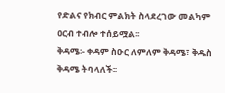የድልና የክብር ምልክት ስላደረገው መልካም ዐርብ ተብሎ ተሰይሟል፡፡
ቅዳሜ፡- ቀዳም ስዑር ለምለም ቅዳሜ፣ ቅዱስ ቅዳሜ ትባላለች፡፡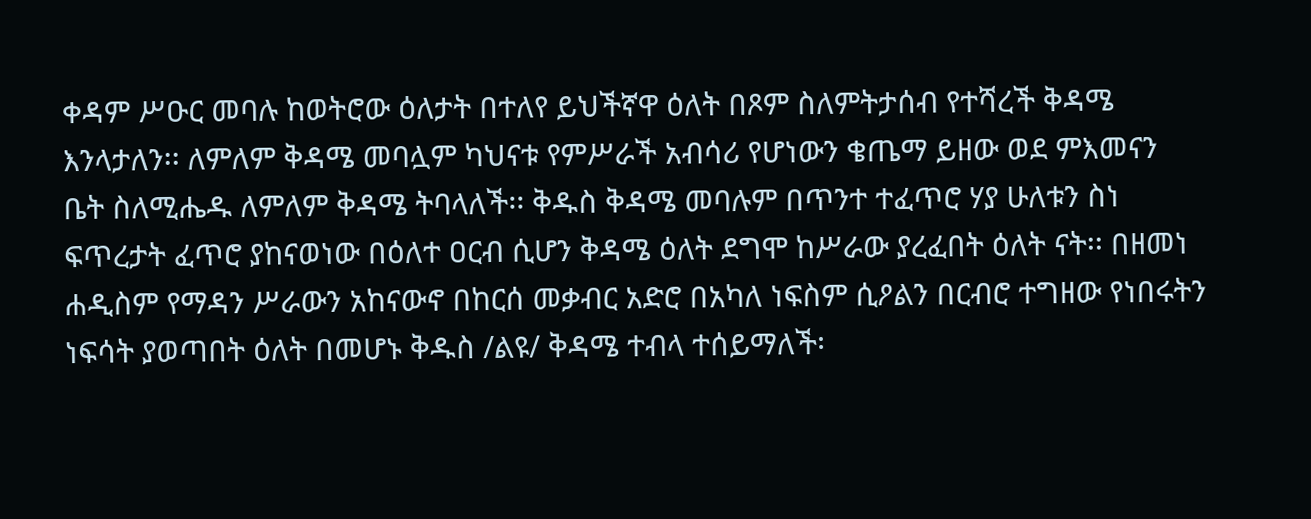ቀዳም ሥዑር መባሉ ከወትሮው ዕለታት በተለየ ይህችኛዋ ዕለት በጾም ስለምትታሰብ የተሻረች ቅዳሜ እንላታለን፡፡ ለምለም ቅዳሜ መባሏም ካህናቱ የምሥራች አብሳሪ የሆነውን ቄጤማ ይዘው ወደ ምእመናን ቤት ስለሚሔዱ ለምለም ቅዳሜ ትባላለች፡፡ ቅዱስ ቅዳሜ መባሉም በጥንተ ተፈጥሮ ሃያ ሁለቱን ስነ ፍጥረታት ፈጥሮ ያከናወነው በዕለተ ዐርብ ሲሆን ቅዳሜ ዕለት ደግሞ ከሥራው ያረፈበት ዕለት ናት፡፡ በዘመነ ሐዲስም የማዳን ሥራውን አከናውኖ በከርሰ መቃብር አድሮ በአካለ ነፍስም ሲዖልን በርብሮ ተግዘው የነበሩትን ነፍሳት ያወጣበት ዕለት በመሆኑ ቅዱስ /ልዩ/ ቅዳሜ ተብላ ተሰይማለች፡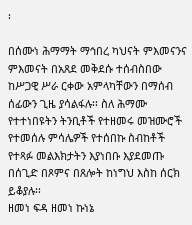፡

በሰሙነ ሕማማት ማኅበረ ካህናት ምእመናንና ምእመናት በአጸደ መቅደሱ ተሰብስበው ከሥጋዊ ሥራ ርቀው አምላካቸውን በማሰብ ሰፊውን ጊዜ ያሳልፋሉ፡፡ ስለ ሕማሙ የተተነበዩትን ትንቢቶች የተዘመሩ መዝሙሮች የተመሰሉ ምሳሌዎች የተሰበኩ ስብከቶች የተጻፉ መልእክታትን እያነበቡ እያደመጡ በሰጊድ በጾምና በጸሎት ከነግህ እስከ ሰርክ ይቆያሉ፡፡
ዘመነ ፍዳ ዘመነ ኩነኔ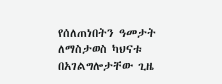የሰለጠነበትን ዓመታት ለማስታወስ ካህናቱ በአገልግሎታቸው ጊዜ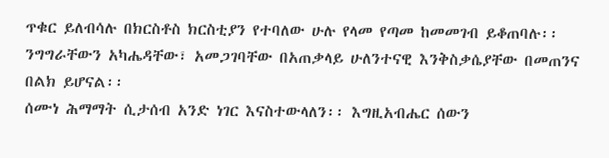ጥቁር ይለብሳሉ በክርስቶስ ክርስቲያን የተባለው ሁሉ የላመ የጣመ ከመመገብ ይቆጠባሉ፡፡ ንግግራቸውን አካሔዳቸው፣ አመጋገባቸው በአጠቃላይ ሁለንተናዊ እንቅስቃሴያቸው በመጠንና በልክ ይሆናል፡፡
ሰሙነ ሕማማት ሲታሰብ አንድ ነገር እናስተውላለን፡፡ እግዚአብሔር ሰውን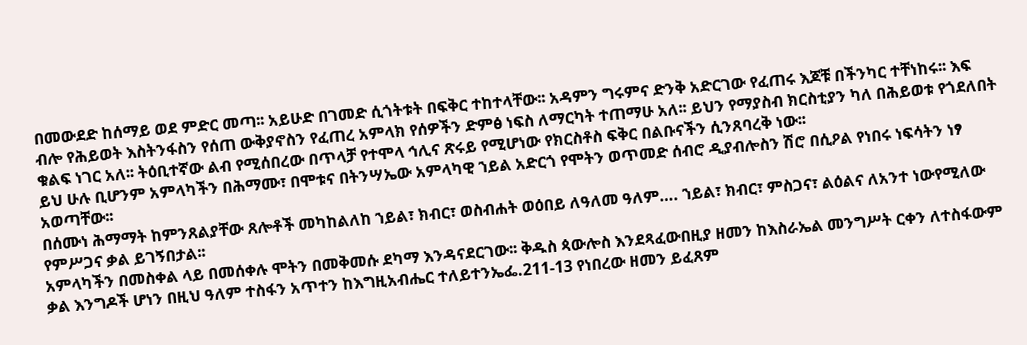በመውደድ ከሰማይ ወደ ምድር መጣ፡፡ አይሁድ በገመድ ሲጎትቱት በፍቅር ተከተላቸው፡፡ አዳምን ግሩምና ድንቅ አድርገው የፈጠሩ እጆቹ በችንካር ተቸነከሩ፡፡ እፍ ብሎ የሕይወት እስትንፋስን የሰጠ ውቅያኖስን የፈጠረ አምላክ የሰዎችን ድምፅ ነፍስ ለማርካት ተጠማሁ አለ፡፡ ይህን የማያስብ ክርስቲያን ካለ በሕይወቱ የጎደለበት ቁልፍ ነገር አለ፡፡ ትዕቢተኛው ልብ የሚሰበረው በጥላቻ የተሞላ ኅሊና ጽሩይ የሚሆነው የክርስቶስ ፍቅር በልቡናችን ሲንጸባረቅ ነው፡፡
ይህ ሁሉ ቢሆንም አምላካችን በሕማሙ፣ በሞቱና በትንሣኤው አምላካዊ ኀይል አድርጎ የሞትን ወጥመድ ሰብሮ ዲያብሎስን ሽሮ በሲዖል የነበሩ ነፍሳትን ነፃ አወጣቸው፡፡
በሰሙነ ሕማማት ከምንጸልያቸው ጸሎቶች መካከልለከ ኀይል፣ ክብር፣ ወስብሐት ወዕበይ ለዓለመ ዓለም…. ኀይል፣ ክብር፣ ምስጋና፣ ልዕልና ለአንተ ነውየሚለው የምሥጋና ቃል ይገኝበታል፡፡
አምላካችን በመስቀል ላይ በመሰቀሉ ሞትን በመቅመሱ ደካማ እንዳናደርገው፡፡ ቅዱስ ጳውሎስ እንደጻፈውበዚያ ዘመን ከእስራኤል መንግሥት ርቀን ለተስፋውም ቃል እንግዶች ሆነን በዚህ ዓለም ተስፋን አጥተን ከእግዚአብሔር ተለይተንኤፌ.211-13 የነበረው ዘመን ይፈጸም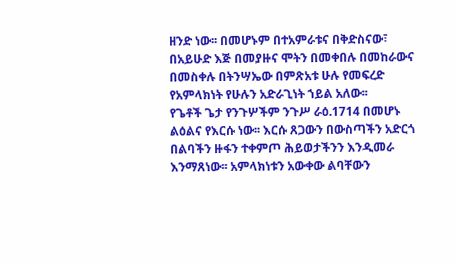ዘንድ ነው፡፡ በመሆኑም በተአምራቱና በቅድስናው፣ በአይሁድ እጅ በመያዙና ሞትን በመቀበሉ በመከራውና በመስቀሉ በትንሣኤው በምጽአቱ ሁሉ የመፍረድ የአምላክነት የሁሉን አድራጊነት ኀይል አለው፡፡
የጌቶች ጌታ የንጉሦችም ንጉሥ ራዕ.1714 በመሆኑ ልዕልና የእርሱ ነው፡፡ እርሱ ጸጋውን በውስጣችን አድርጎ በልባችን ዙፋን ተቀምጦ ሕይወታችንን እንዲመራ እንማጸነው፡፡ አምላክነቱን አውቀው ልባቸውን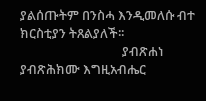ያልሰጡትም በንስሓ እንዲመለሱ ብተ ክርስቲያን ትጸልያለች፡፡
                                  ያብጽሐነ ያብጽሕክሙ እግዚአብሔር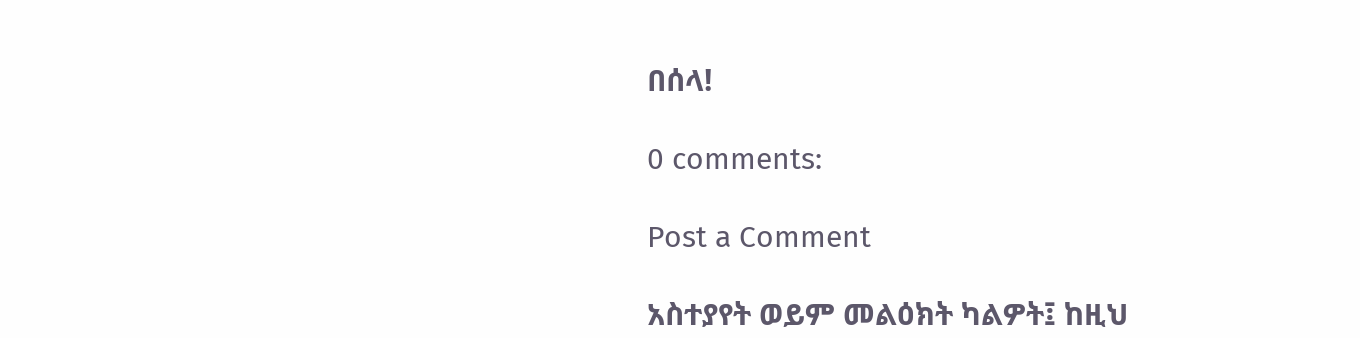በሰላ!

0 comments:

Post a Comment

አስተያየት ወይም መልዕክት ካልዎት፤ ከዚህ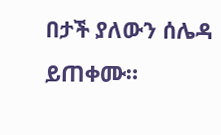በታች ያለውን ሰሌዳ ይጠቀሙ።